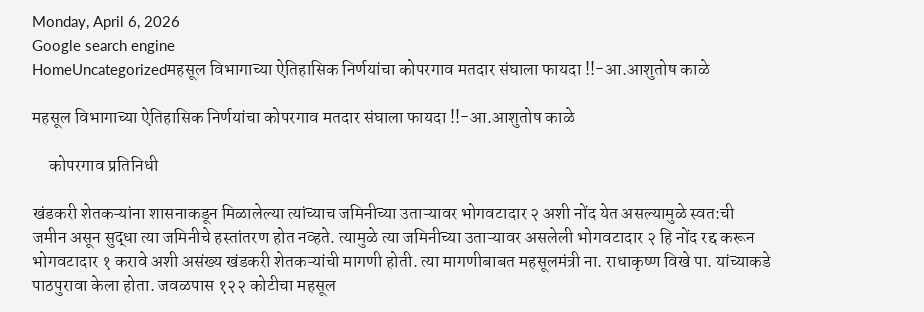Monday, April 6, 2026
Google search engine
HomeUncategorizedमहसूल विभागाच्या ऐतिहासिक निर्णयांचा कोपरगाव मतदार संघाला फायदा !!-आ.आशुतोष काळे

महसूल विभागाच्या ऐतिहासिक निर्णयांचा कोपरगाव मतदार संघाला फायदा !!-आ.आशुतोष काळे

     कोपरगाव प्रतिनिधी

खंडकरी शेतकऱ्यांना शासनाकडून मिळालेल्या त्यांच्याच जमिनीच्या उताऱ्यावर भोगवटादार २ अशी नोंद येत असल्यामुळे स्वत:ची जमीन असून सुद्धा त्या जमिनीचे हस्तांतरण होत नव्हते. त्यामुळे त्या जमिनीच्या उताऱ्यावर असलेली भोगवटादार २ हि नोंद रद्द करून भोगवटादार १ करावे अशी असंख्य खंडकरी शेतकऱ्यांची मागणी होती. त्या मागणीबाबत महसूलमंत्री ना. राधाकृष्ण विखे पा. यांच्याकडे पाठपुरावा केला होता. जवळपास १२२ कोटीचा महसूल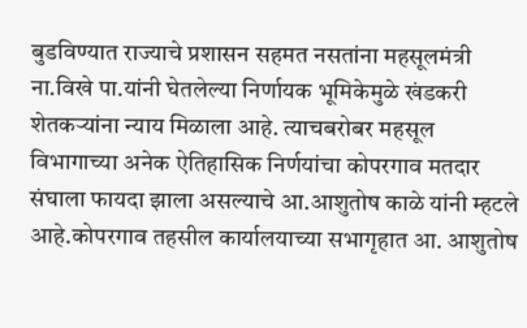बुडविण्यात राज्याचे प्रशासन सहमत नसतांना महसूलमंत्री ना.विखे पा.यांनी घेतलेल्या निर्णायक भूमिकेमुळे खंडकरी शेतकऱ्यांना न्याय मिळाला आहे. त्याचबरोबर महसूल विभागाच्या अनेक ऐतिहासिक निर्णयांचा कोपरगाव मतदार संघाला फायदा झाला असल्याचे आ.आशुतोष काळे यांनी म्हटले आहे.कोपरगाव तहसील कार्यालयाच्या सभागृहात आ. आशुतोष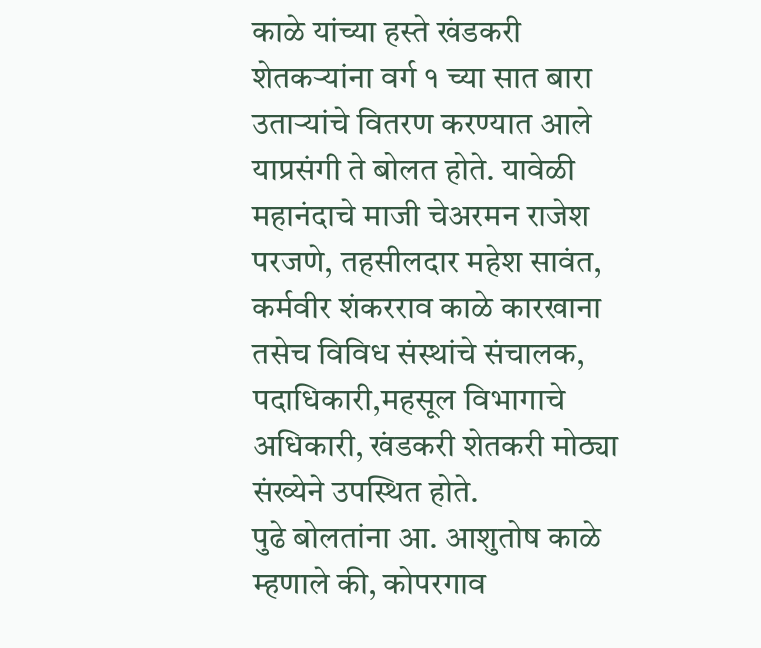काळे यांच्या हस्ते खंडकरी शेतकऱ्यांना वर्ग १ च्या सात बारा उताऱ्यांचे वितरण करण्यात आले याप्रसंगी ते बोलत होते. यावेळी महानंदाचे माजी चेअरमन राजेश परजणे, तहसीलदार महेश सावंत, कर्मवीर शंकरराव काळे कारखाना तसेच विविध संस्थांचे संचालक, पदाधिकारी,महसूल विभागाचे अधिकारी, खंडकरी शेतकरी मोठ्या संख्येने उपस्थित होते.
पुढे बोलतांना आ. आशुतोष काळे म्हणाले की, कोपरगाव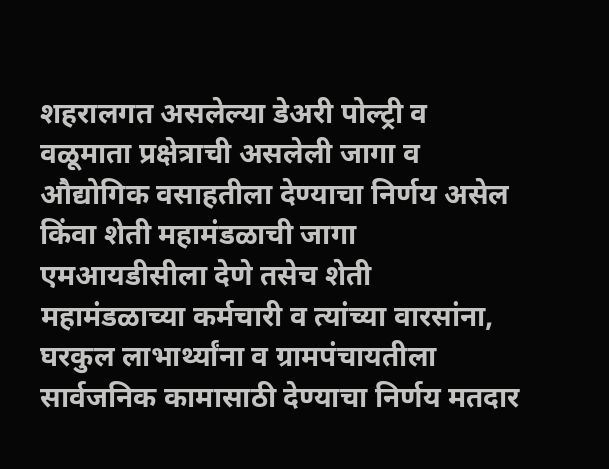शहरालगत असलेल्या डेअरी पोल्ट्री व वळूमाता प्रक्षेत्राची असलेली जागा व औद्योगिक वसाहतीला देण्याचा निर्णय असेल किंवा शेती महामंडळाची जागा एमआयडीसीला देणे तसेच शेती महामंडळाच्या कर्मचारी व त्यांच्या वारसांना, घरकुल लाभार्थ्यांना व ग्रामपंचायतीला सार्वजनिक कामासाठी देण्याचा निर्णय मतदार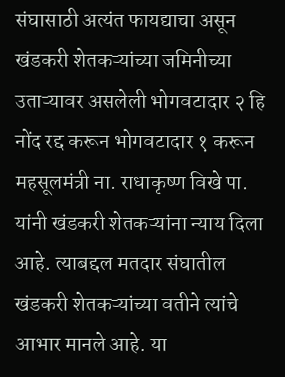संघासाठी अत्यंत फायद्याचा असून खंडकरी शेतकऱ्यांच्या जमिनीच्या उताऱ्यावर असलेली भोगवटादार २ हि नोंद रद्द करून भोगवटादार १ करून महसूलमंत्री ना. राधाकृष्ण विखे पा. यांनी खंडकरी शेतकऱ्यांना न्याय दिला आहे. त्याबद्दल मतदार संघातील खंडकरी शेतकऱ्यांच्या वतीने त्यांचे आभार मानले आहे. या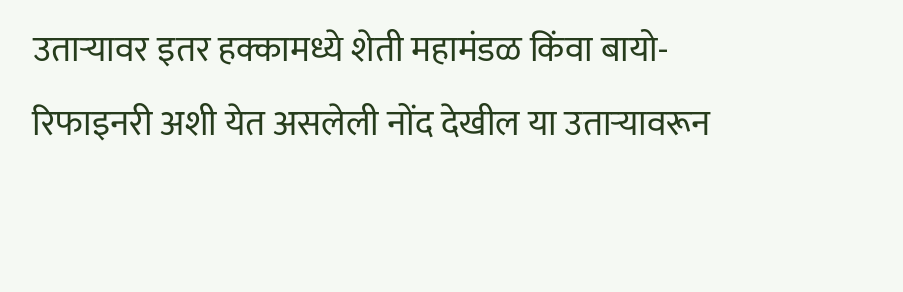उताऱ्यावर इतर हक्कामध्ये शेती महामंडळ किंवा बायो-रिफाइनरी अशी येत असलेली नोंद देखील या उताऱ्यावरून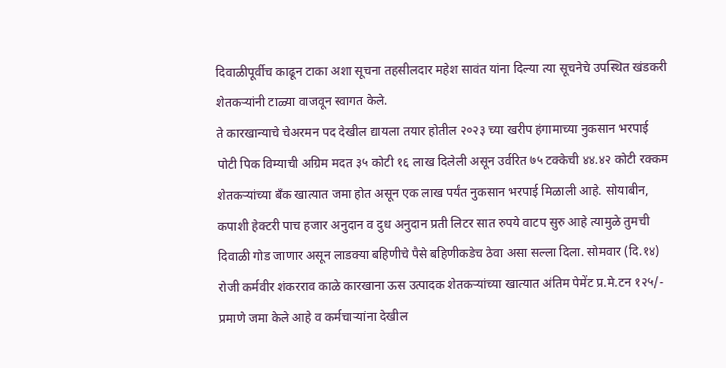दिवाळीपूर्वीच काढून टाका अशा सूचना तहसीलदार महेश सावंत यांना दिल्या त्या सूचनेचे उपस्थित खंडकरी शेतकऱ्यांनी टाळ्या वाजवून स्वागत केले.
ते कारखान्याचे चेअरमन पद देखील द्यायला तयार होतील २०२३ च्या खरीप हंगामाच्या नुकसान भरपाई पोटी पिक विम्याची अग्रिम मदत ३५ कोटी १६ लाख दिलेली असून उर्वरित ७५ टक्केची ४४.४२ कोटी रक्कम शेतकऱ्यांच्या बँक खात्यात जमा होत असून एक लाख पर्यंत नुकसान भरपाई मिळाली आहे. सोयाबीन, कपाशी हेक्टरी पाच हजार अनुदान व दुध अनुदान प्रती लिटर सात रुपये वाटप सुरु आहे त्यामुळे तुमची दिवाळी गोड जाणार असून लाडक्या बहिणीचे पैसे बहिणीकडेच ठेवा असा सल्ला दिला. सोमवार (दि.१४) रोजी कर्मवीर शंकरराव काळे कारखाना ऊस उत्पादक शेतकऱ्यांच्या खात्यात अंतिम पेमेंट प्र.मे.टन १२५/- प्रमाणे जमा केले आहे व कर्मचाऱ्यांना देखील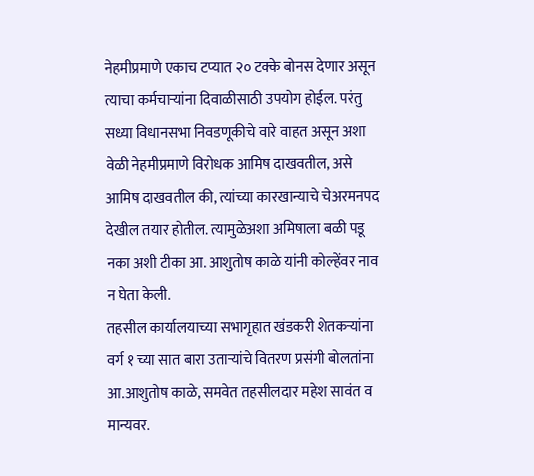नेहमीप्रमाणे एकाच टप्यात २० टक्के बोनस देणार असून त्याचा कर्मचाऱ्यांना दिवाळीसाठी उपयोग होईल. परंतु सध्या विधानसभा निवडणूकीचे वारे वाहत असून अशा वेळी नेहमीप्रमाणे विरोधक आमिष दाखवतील, असे आमिष दाखवतील की, त्यांच्या कारखान्याचे चेअरमनपद देखील तयार होतील. त्यामुळेअशा अमिषाला बळी पडू नका अशी टीका आ. आशुतोष काळे यांनी कोल्हेंवर नाव न घेता केली.
तहसील कार्यालयाच्या सभागृहात खंडकरी शेतकऱ्यांना वर्ग १ च्या सात बारा उताऱ्यांचे वितरण प्रसंगी बोलतांना आ.आशुतोष काळे, समवेत तहसीलदार महेश सावंत व मान्यवर.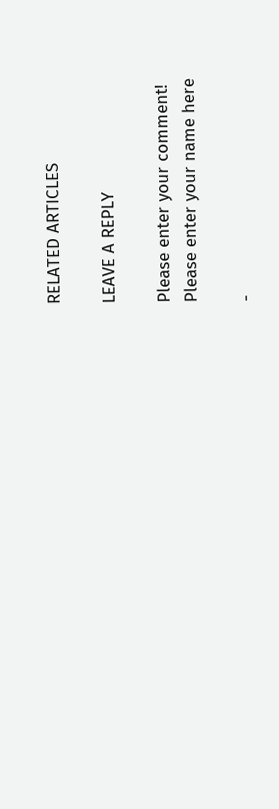RELATED ARTICLES

LEAVE A REPLY

Please enter your comment!
Please enter your name here

-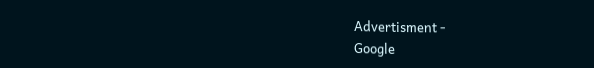Advertisment -
Google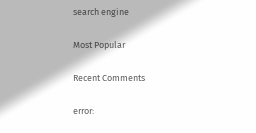search engine

Most Popular

Recent Comments

error: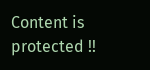Content is protected !!